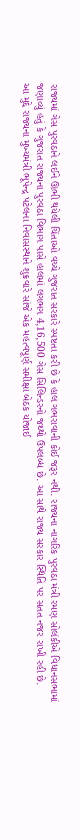રાજ્યમાં ગેસ પુરવઠાને લઈને ઊભી થયેલી ચિંતાઓ વચ્ચે ગુજરાત સરકારે સ્પષ્ટતા કરી છે કે હાલ ગભરાવાની કોઈ જરૂર નથી. રાજ્યના નાગરિક પુરવઠા મંત્રી રમણ સોલંકીએ વિધાનસભામાં જણાવ્યું હતું કે ગુજરાત રાજ્યના પુરવઠા વિભાગ પાસે હાલમાં લગભગ 4,16,500 ગેસ સિલિન્ડરનો જથ્થો ઉપલબ્ધ છે. આ સાથે રાજ્ય સરકાર સ્થિતિ પર સતત નજર રાખી રહી છે.
આ મુદ્દે રાજ્યના મુખ્યમંત્રી ભૂપેન્દ્ર પટેલના નિવાસસ્થાને શુક્રવારે સાંજે એક મહત્વપૂર્ણ સમીક્ષા બેઠક યોજાઈ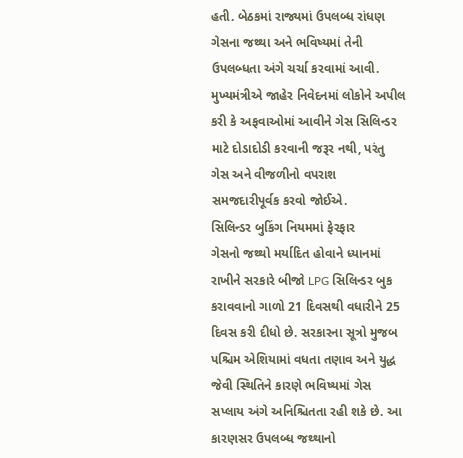હતી. બેઠકમાં રાજ્યમાં ઉપલબ્ધ રાંધણ ગેસના જથ્થા અને ભવિષ્યમાં તેની ઉપલબ્ધતા અંગે ચર્ચા કરવામાં આવી. મુખ્યમંત્રીએ જાહેર નિવેદનમાં લોકોને અપીલ કરી કે અફવાઓમાં આવીને ગેસ સિલિન્ડર માટે દોડાદોડી કરવાની જરૂર નથી, પરંતુ ગેસ અને વીજળીનો વપરાશ સમજદારીપૂર્વક કરવો જોઈએ.
સિલિન્ડર બુકિંગ નિયમમાં ફેરફાર
ગેસનો જથ્થો મર્યાદિત હોવાને ધ્યાનમાં રાખીને સરકારે બીજો LPG સિલિન્ડર બુક કરાવવાનો ગાળો 21 દિવસથી વધારીને 25 દિવસ કરી દીધો છે. સરકારના સૂત્રો મુજબ પશ્ચિમ એશિયામાં વધતા તણાવ અને યુદ્ધ જેવી સ્થિતિને કારણે ભવિષ્યમાં ગેસ સપ્લાય અંગે અનિશ્ચિતતા રહી શકે છે. આ કારણસર ઉપલબ્ધ જથ્થાનો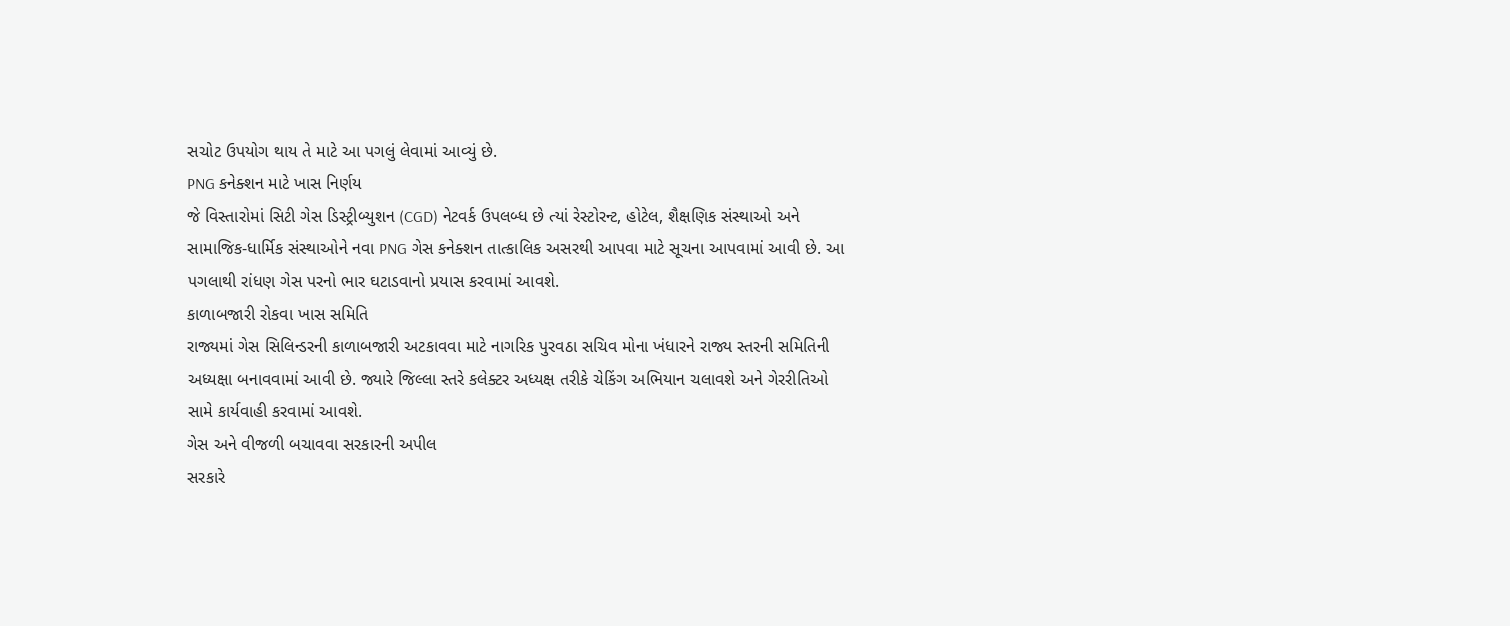સચોટ ઉપયોગ થાય તે માટે આ પગલું લેવામાં આવ્યું છે.
PNG કનેક્શન માટે ખાસ નિર્ણય
જે વિસ્તારોમાં સિટી ગેસ ડિસ્ટ્રીબ્યુશન (CGD) નેટવર્ક ઉપલબ્ધ છે ત્યાં રેસ્ટોરન્ટ, હોટેલ, શૈક્ષણિક સંસ્થાઓ અને સામાજિક-ધાર્મિક સંસ્થાઓને નવા PNG ગેસ કનેક્શન તાત્કાલિક અસરથી આપવા માટે સૂચના આપવામાં આવી છે. આ પગલાથી રાંધણ ગેસ પરનો ભાર ઘટાડવાનો પ્રયાસ કરવામાં આવશે.
કાળાબજારી રોકવા ખાસ સમિતિ
રાજ્યમાં ગેસ સિલિન્ડરની કાળાબજારી અટકાવવા માટે નાગરિક પુરવઠા સચિવ મોના ખંધારને રાજ્ય સ્તરની સમિતિની અધ્યક્ષા બનાવવામાં આવી છે. જ્યારે જિલ્લા સ્તરે કલેક્ટર અધ્યક્ષ તરીકે ચેકિંગ અભિયાન ચલાવશે અને ગેરરીતિઓ સામે કાર્યવાહી કરવામાં આવશે.
ગેસ અને વીજળી બચાવવા સરકારની અપીલ
સરકારે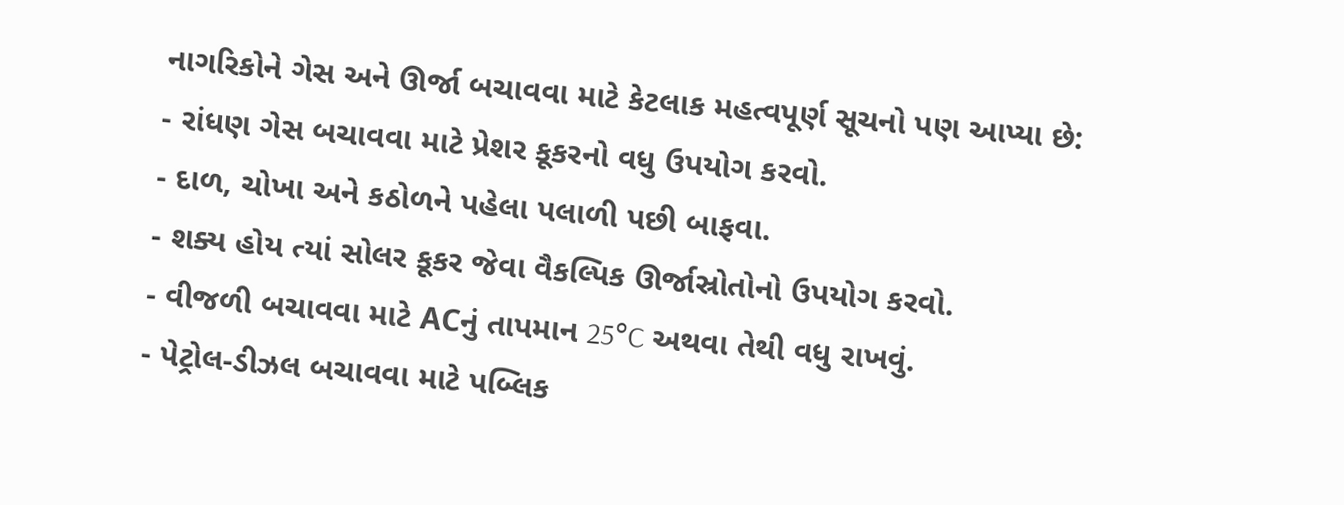નાગરિકોને ગેસ અને ઊર્જા બચાવવા માટે કેટલાક મહત્વપૂર્ણ સૂચનો પણ આપ્યા છે:
- રાંધણ ગેસ બચાવવા માટે પ્રેશર કૂકરનો વધુ ઉપયોગ કરવો.
- દાળ, ચોખા અને કઠોળને પહેલા પલાળી પછી બાફવા.
- શક્ય હોય ત્યાં સોલર કૂકર જેવા વૈકલ્પિક ઊર્જાસ્રોતોનો ઉપયોગ કરવો.
- વીજળી બચાવવા માટે ACનું તાપમાન 25°C અથવા તેથી વધુ રાખવું.
- પેટ્રોલ-ડીઝલ બચાવવા માટે પબ્લિક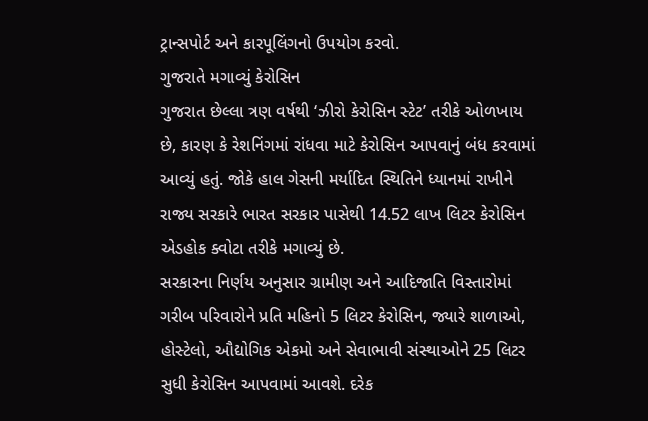ટ્રાન્સપોર્ટ અને કારપૂલિંગનો ઉપયોગ કરવો.
ગુજરાતે મગાવ્યું કેરોસિન
ગુજરાત છેલ્લા ત્રણ વર્ષથી ‘ઝીરો કેરોસિન સ્ટેટ’ તરીકે ઓળખાય છે, કારણ કે રેશનિંગમાં રાંધવા માટે કેરોસિન આપવાનું બંધ કરવામાં આવ્યું હતું. જોકે હાલ ગેસની મર્યાદિત સ્થિતિને ધ્યાનમાં રાખીને રાજ્ય સરકારે ભારત સરકાર પાસેથી 14.52 લાખ લિટર કેરોસિન એડહોક ક્વોટા તરીકે મગાવ્યું છે.
સરકારના નિર્ણય અનુસાર ગ્રામીણ અને આદિજાતિ વિસ્તારોમાં ગરીબ પરિવારોને પ્રતિ મહિનો 5 લિટર કેરોસિન, જ્યારે શાળાઓ, હોસ્ટેલો, ઔદ્યોગિક એકમો અને સેવાભાવી સંસ્થાઓને 25 લિટર સુધી કેરોસિન આપવામાં આવશે. દરેક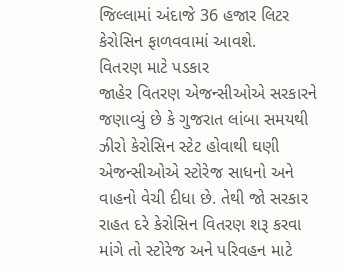જિલ્લામાં અંદાજે 36 હજાર લિટર કેરોસિન ફાળવવામાં આવશે.
વિતરણ માટે પડકાર
જાહેર વિતરણ એજન્સીઓએ સરકારને જણાવ્યું છે કે ગુજરાત લાંબા સમયથી ઝીરો કેરોસિન સ્ટેટ હોવાથી ઘણી એજન્સીઓએ સ્ટોરેજ સાધનો અને વાહનો વેચી દીધા છે. તેથી જો સરકાર રાહત દરે કેરોસિન વિતરણ શરૂ કરવા માંગે તો સ્ટોરેજ અને પરિવહન માટે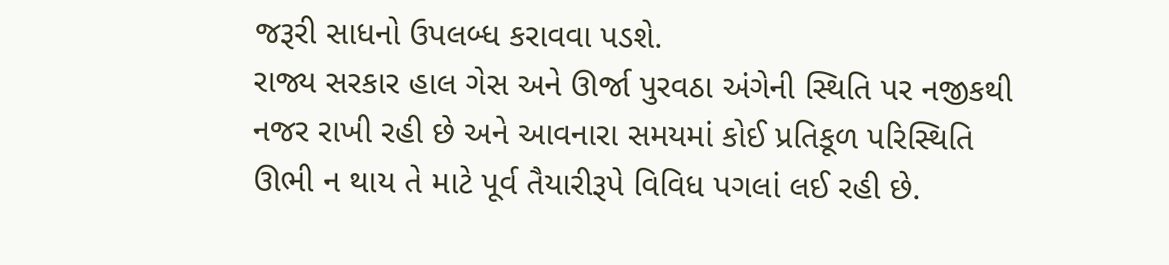જરૂરી સાધનો ઉપલબ્ધ કરાવવા પડશે.
રાજ્ય સરકાર હાલ ગેસ અને ઊર્જા પુરવઠા અંગેની સ્થિતિ પર નજીકથી નજર રાખી રહી છે અને આવનારા સમયમાં કોઈ પ્રતિકૂળ પરિસ્થિતિ ઊભી ન થાય તે માટે પૂર્વ તૈયારીરૂપે વિવિધ પગલાં લઈ રહી છે.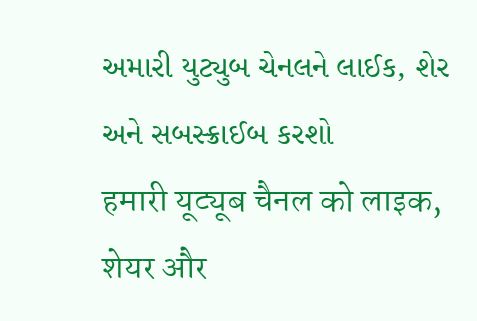અમારી યુટ્યુબ ચેનલને લાઈક, શેર અને સબસ્ક્રાઈબ કરશો
हमारी यूट्यूब चैनल को लाइक, शेयर और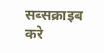सब्सक्राइब करे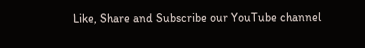Like, Share and Subscribe our YouTube channel